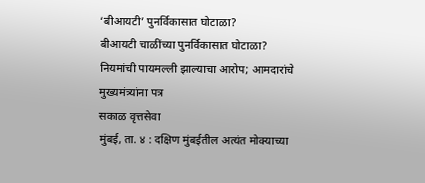‘बीआयटी’ पुनर्विकासात घोटाळा?
बीआयटी चाळींच्या पुनर्विकासात घोटाळा?
नियमांची पायमल्ली झाल्याचा आरोप; आमदारांचे मुख्यमंत्र्यांना पत्र
सकाळ वृत्तसेवा
मुंबई, ता. ४ : दक्षिण मुंबईतील अत्यंत मोक्याच्या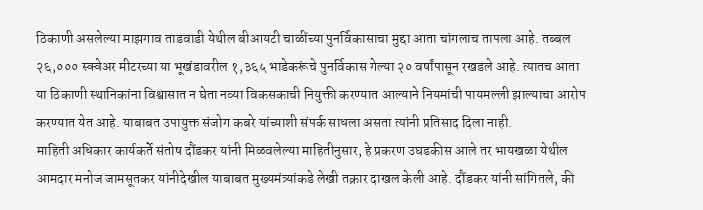ठिकाणी असलेल्या माझगाव ताडवाडी येथील बीआयटी चाळींच्या पुनर्विकासाचा मुद्दा आता चांगलाच तापला आहे. तब्बल २६,००० स्क्वेअर मीटरच्या या भूखंडावरील १,३६५ भाडेकरूंचे पुनर्विकास गेल्या २० वर्षांपासून रखडले आहे. त्यातच आता या ठिकाणी स्थानिकांना विश्वासात न घेता नव्या विकसकाची नियुक्ती करण्यात आल्याने नियमांची पायमल्ली झाल्याचा आरोप करण्यात येत आहे. याबाबत उपायुक्त संजोग कबरे यांच्याशी संपर्क साधला असता त्यांनी प्रतिसाद दिला नाही.
माहिती अधिकार कार्यकर्ते संतोष दौंडकर यांनी मिळवलेल्या माहितीनुसार, हे प्रकरण उघडकीस आले तर भायखळा येथील आमदार मनोज जामसूतकर यांनीदेखील याबाबत मुख्यमंत्र्यांकडे लेखी तक्रार दाखल केली आहे. दौंडकर यांनी सांगितले, की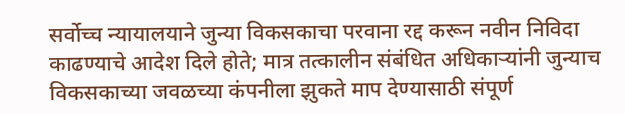सर्वोच्च न्यायालयाने जुन्या विकसकाचा परवाना रद्द करून नवीन निविदा काढण्याचे आदेश दिले होते; मात्र तत्कालीन संबंधित अधिकाऱ्यांनी जुन्याच विकसकाच्या जवळच्या कंपनीला झुकते माप देण्यासाठी संपूर्ण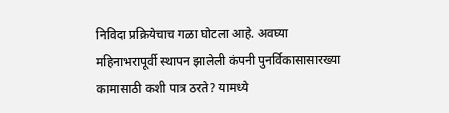निविदा प्रक्रियेचाच गळा घोटला आहे. अवघ्या महिनाभरापूर्वी स्थापन झालेली कंपनी पुनर्विकासासारख्या कामासाठी कशी पात्र ठरते? यामध्ये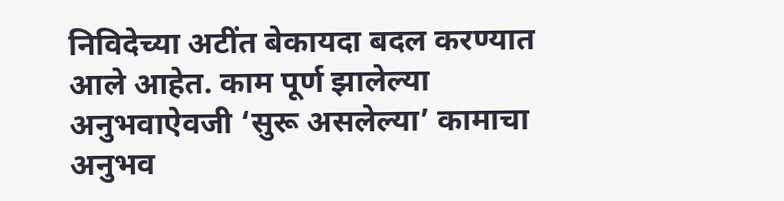निविदेच्या अटींत बेकायदा बदल करण्यात आले आहेत. काम पूर्ण झालेल्या अनुभवाऐवजी ‘सुरू असलेल्या’ कामाचा अनुभव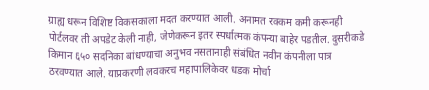ग्राह्य धरून विशिष्ट विकसकाला मदत करण्यात आली. अनामत रक्कम कमी करूनही पोर्टलवर ती अपडेट केली नाही, जेणेकरून इतर स्पर्धात्मक कंपन्या बाहेर पडतील. दुसरीकडे किमान ६५० सदनिका बांधण्याचा अनुभव नसतानाही संबंधित नवीन कंपनीला पात्र ठरवण्यात आले. याप्रकरणी लवकरच महापालिकेवर धडक मोर्चा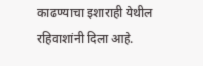काढण्याचा इशाराही येथील रहिवाशांनी दिला आहे.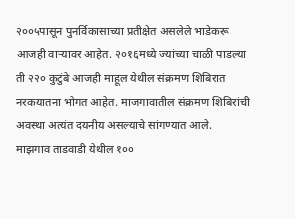२००५पासून पुनर्विकासाच्या प्रतीक्षेत असलेले भाडेकरू आजही वाऱ्यावर आहेत. २०१६मध्ये ज्यांच्या चाळी पाडल्या ती २२० कुटुंबे आजही माहूल येथील संक्रमण शिबिरात नरकयातना भोगत आहेत. माजगावातील संक्रमण शिबिरांची अवस्था अत्यंत दयनीय असल्याचे सांगण्यात आले.
माझगाव ताडवाडी येथील १००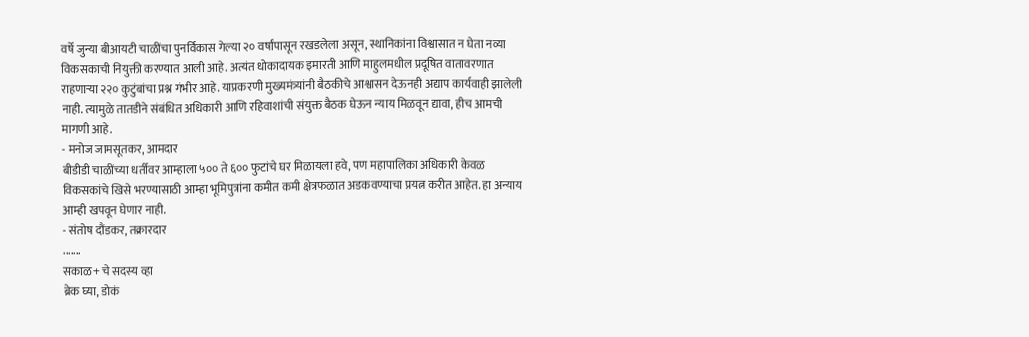वर्षे जुन्या बीआयटी चाळींचा पुनर्विकास गेल्या २० वर्षांपासून रखडलेला असून, स्थानिकांना विश्वासात न घेता नव्या विकसकाची नियुक्ती करण्यात आली आहे. अत्यंत धोकादायक इमारती आणि माहुलमधील प्रदूषित वातावरणात राहणाऱ्या २२० कुटुंबांचा प्रश्न गंभीर आहे. याप्रकरणी मुख्यमंत्र्यांनी बैठकीचे आश्वासन देऊनही अद्याप कार्यवाही झालेली नाही. त्यामुळे तातडीने संबंधित अधिकारी आणि रहिवाशांची संयुक्त बैठक घेऊन न्याय मिळवून द्यावा, हीच आमची मागणी आहे.
- मनोज जामसूतकर, आमदार
बीडीडी चाळींच्या धर्तीवर आम्हाला ५०० ते ६०० फुटांचे घर मिळायला हवे, पण महापालिका अधिकारी केवळ विकसकांचे खिसे भरण्यासाठी आम्हा भूमिपुत्रांना कमीत कमी क्षेत्रफळात अडकवण्याचा प्रयत्न करीत आहेत. हा अन्याय आम्ही खपवून घेणार नाही.
- संतोष दौंडकर, तक्रारदार
.......
सकाळ+ चे सदस्य व्हा
ब्रेक घ्या, डोकं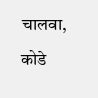चालवा, कोडे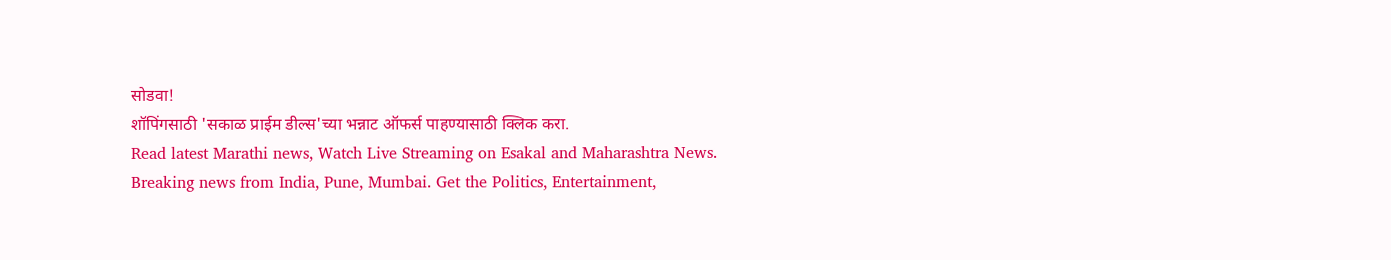सोडवा!
शॉपिंगसाठी 'सकाळ प्राईम डील्स'च्या भन्नाट ऑफर्स पाहण्यासाठी क्लिक करा.
Read latest Marathi news, Watch Live Streaming on Esakal and Maharashtra News. Breaking news from India, Pune, Mumbai. Get the Politics, Entertainment,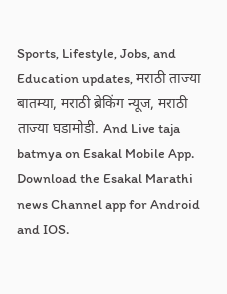Sports, Lifestyle, Jobs, and Education updates, मराठी ताज्या बातम्या, मराठी ब्रेकिंग न्यूज, मराठी ताज्या घडामोडी. And Live taja batmya on Esakal Mobile App. Download the Esakal Marathi news Channel app for Android and IOS.